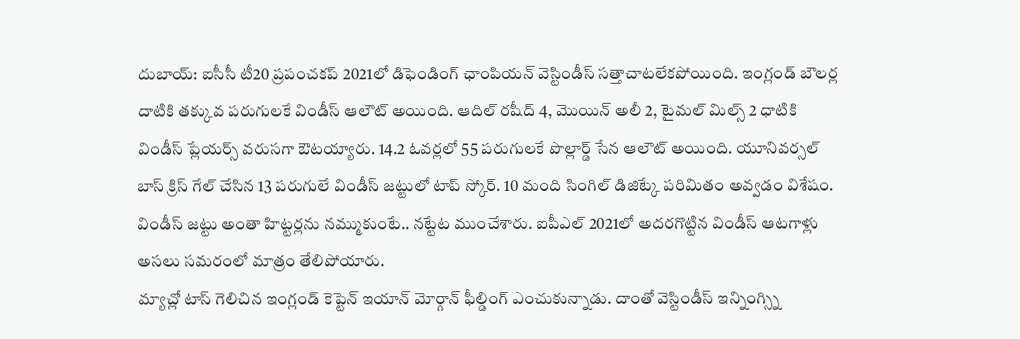దుబాయ్: ఐసీసీ టీ20 ప్రపంచకప్ 2021లో డిఫెండింగ్ ఛాంపియన్ వెస్టిండీస్ సత్తాచాటలేకపోయింది. ఇంగ్లండ్ బౌలర్ల దాటికి తక్కువ పరుగులకే విండీస్ ఆలౌట్ అయింది. ఆదిల్ రషీద్ 4, మొయిన్ అలీ 2, టైమల్ మిల్స్ 2 ధాటికి విండీస్ ప్లేయర్స్ వరుసగా ఔటయ్యారు. 14.2 ఓవర్లలో 55 పరుగులకే పొల్లార్డ్ సేన ఆలౌట్ అయింది. యూనివర్సల్ బాస్ క్రిస్ గేల్ చేసిన 13 పరుగులే విండీస్ జట్టులో టాప్ స్కోర్. 10 మంది సింగిల్ డిజిట్కే పరిమితం అవ్వడం విశేషం. విండీస్ జట్టు అంతా హిట్టర్లను నమ్ముకుంటే.. నట్టేట ముంచేశారు. ఐపీఎల్ 2021లో అదరగొట్టిన విండీస్ ఆటగాళ్లు అసలు సమరంలో మాత్రం తేలిపోయారు.
మ్యాచ్లో టాస్ గెలిచిన ఇంగ్లండ్ కెప్టెన్ ఇయాన్ మోర్గాన్ ఫీల్డింగ్ ఎంచుకున్నాడు. దాంతో వెస్టిండీస్ ఇన్నింగ్స్ని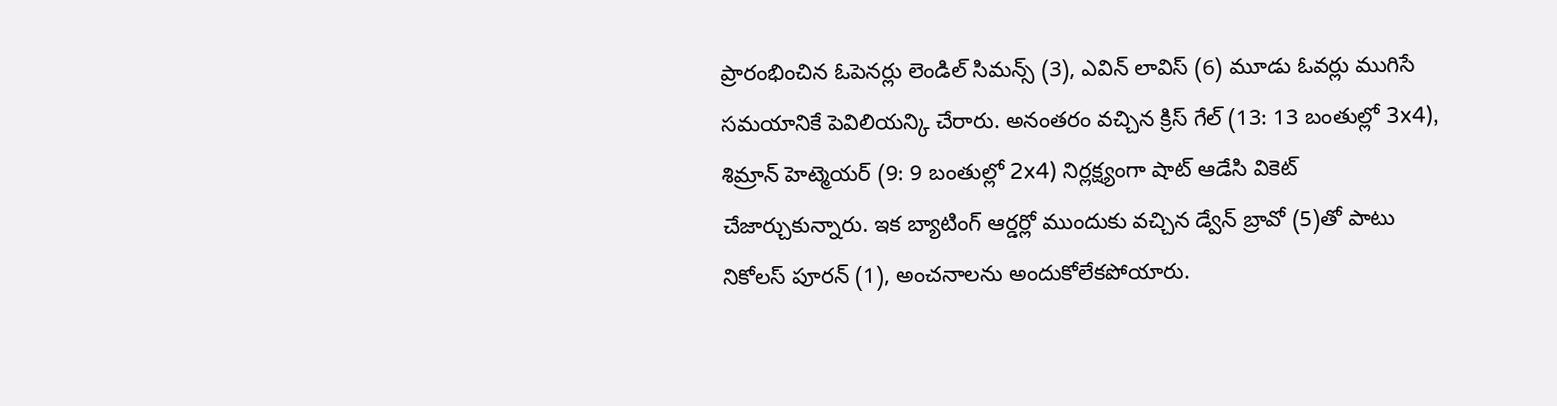ప్రారంభించిన ఓపెనర్లు లెండిల్ సిమన్స్ (3), ఎవిన్ లావిస్ (6) మూడు ఓవర్లు ముగిసే సమయానికే పెవిలియన్కి చేరారు. అనంతరం వచ్చిన క్రిస్ గేల్ (13: 13 బంతుల్లో 3x4), శిమ్రాన్ హెట్మెయర్ (9: 9 బంతుల్లో 2x4) నిర్లక్ష్యంగా షాట్ ఆడేసి వికెట్ చేజార్చుకున్నారు. ఇక బ్యాటింగ్ ఆర్డర్లో ముందుకు వచ్చిన డ్వేన్ బ్రావో (5)తో పాటు నికోలస్ పూరన్ (1), అంచనాలను అందుకోలేకపోయారు.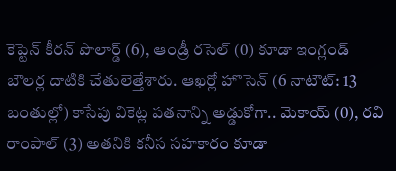కెప్టెన్ కీరన్ పొలార్డ్ (6), ఆండ్రీ రసెల్ (0) కూడా ఇంగ్లండ్ బౌలర్ల దాటికి చేతులెత్తేశారు. ఆఖర్లో హొసెన్ (6 నాటౌట్: 13 బంతుల్లో) కాసేపు వికెట్ల పతనాన్ని అడ్డుకోగా.. మెకాయ్ (0), రవి రాంపాల్ (3) అతనికి కనీస సహకారం కూడా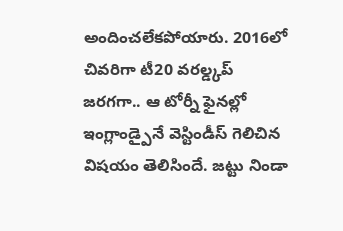అందించలేకపోయారు. 2016లో చివరిగా టీ20 వరల్డ్కప్ జరగగా.. ఆ టోర్నీ ఫైనల్లో ఇంగ్లాండ్పైనే వెస్టిండీస్ గెలిచిన విషయం తెలిసిందే. జట్టు నిండా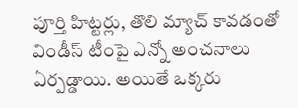పూర్తి హిట్టర్లు, తొలి మ్యాచ్ కావడంతో విండీస్ టీంపై ఎన్నో అంచనాలు ఏర్పడ్డాయి. అయితే ఒక్కరు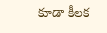కూడా కీలక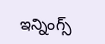ఇన్నింగ్స్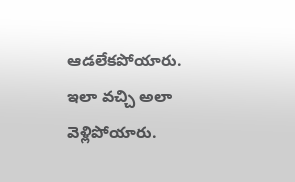ఆడలేకపోయారు. ఇలా వచ్చి అలా వెళ్లిపోయారు.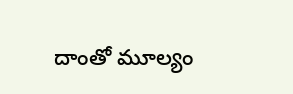దాంతో మూల్యం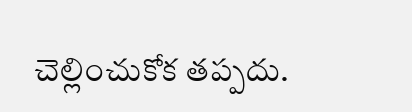చెల్లించుకోక తప్పదు.